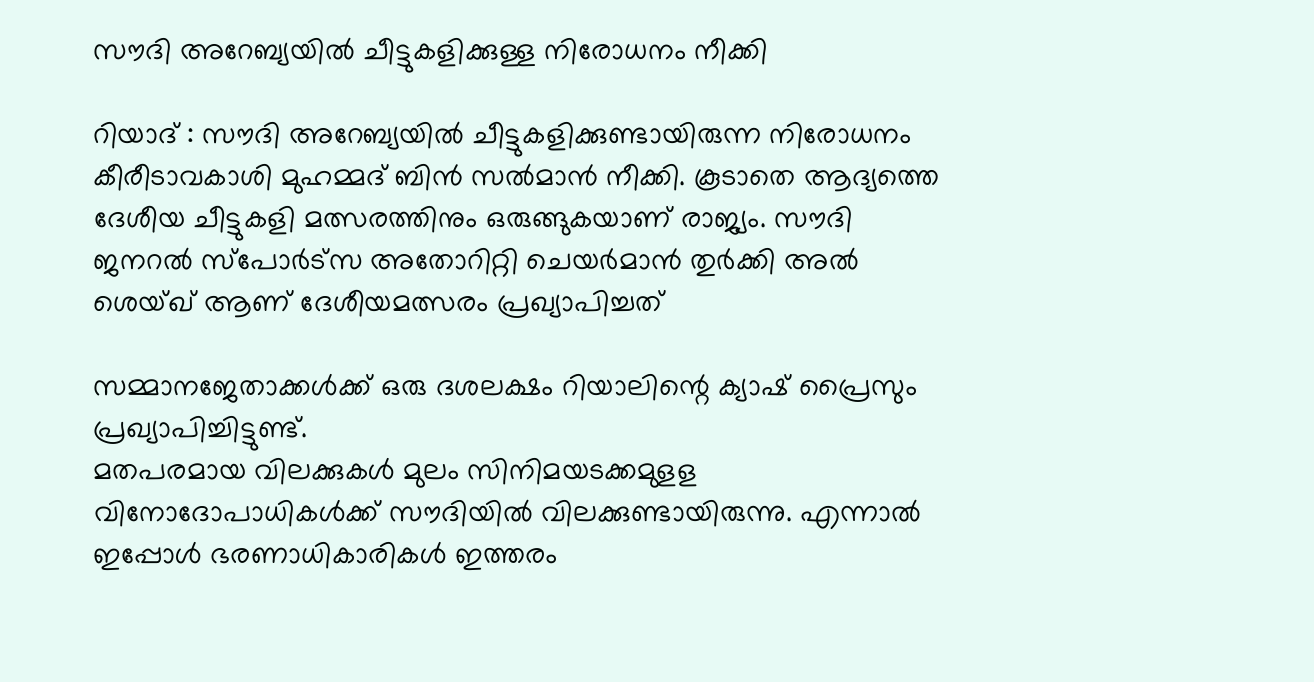സൗദി അറേബ്യയില്‍ ചീട്ടുകളിക്കുള്ള നിരോധനം നീക്കി

റിയാദ് : സൗദി അറേബ്യയില്‍ ചീട്ടുകളിക്കുണ്ടായിരുന്ന നിരോധനം കീരീടാവകാശി മുഹമ്മദ് ബിന്‍ സല്‍മാന്‍ നീക്കി. കൂടാതെ ആദ്യത്തെ ദേശീയ ചീട്ടുകളി മത്സരത്തിനും ഒരുങ്ങുകയാണ് രാജ്യം. സൗദി ജനറല്‍ സ്‌പോര്‍ട്‌സ അതോറിറ്റി ചെയര്‍മാന്‍ തുര്‍ക്കി അല്‍ ശെയ്ഖ് ആണ് ദേശീയമത്സരം പ്രഖ്യാപിച്ചത്

സമ്മാനജേതാക്കള്‍ക്ക് ഒരു ദശലക്ഷം റിയാലിന്റെ ക്യാഷ് പ്രൈസും പ്രഖ്യാപിച്ചിട്ടുണ്ട്.
മതപരമായ വിലക്കുകള്‍ മുലം സിനിമയടക്കമുളള വിനോദോപാധികള്‍ക്ക് സൗദിയില്‍ വിലക്കുണ്ടായിരുന്നു. എന്നാല്‍ ഇപ്പോള്‍ ഭരണാധികാരികള്‍ ഇത്തരം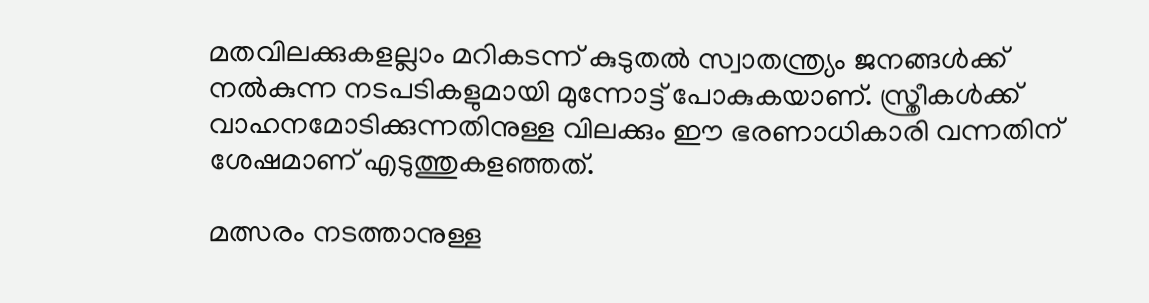മതവിലക്കുകളല്ലാം മറികടന്ന് കുടുതല്‍ സ്വാതന്ത്ര്യം ജനങ്ങള്‍ക്ക് നല്‍കുന്ന നടപടികളുമായി മുന്നോട്ട് പോകുകയാണ്. സ്ത്രീകള്‍ക്ക് വാഹനമോടിക്കുന്നതിനുള്ള വിലക്കും ഈ ഭരണാധികാരി വന്നതിന് ശേഷമാണ് എടുത്തുകളഞ്ഞത്.

മത്സരം നടത്താനുള്ള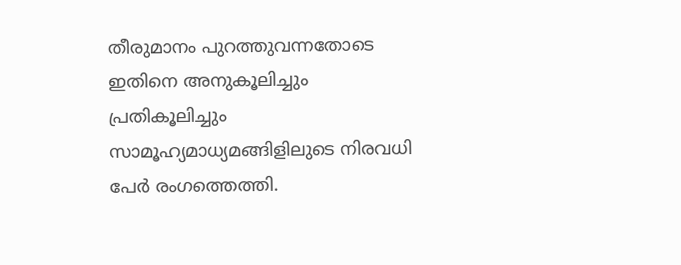തീരുമാനം പുറത്തുവന്നതോടെ ഇതിനെ അനുകൂലിച്ചും പ്രതികൂലിച്ചും സാമൂഹ്യമാധ്യമങ്ങിളിലുടെ നിരവധി പേര്‍ രംഗത്തെത്തി.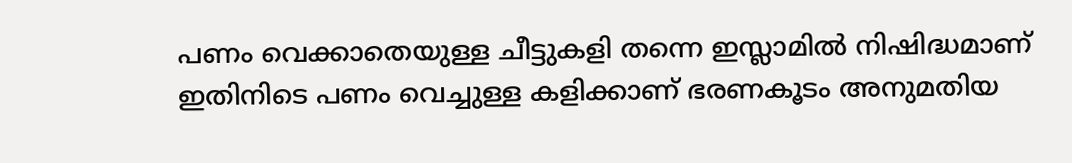പണം വെക്കാതെയുള്ള ചീട്ടുകളി തന്നെ ഇസ്ലാമില്‍ നിഷിദ്ധമാണ് ഇതിനിടെ പണം വെച്ചുള്ള കളിക്കാണ് ഭരണകൂടം അനുമതിയ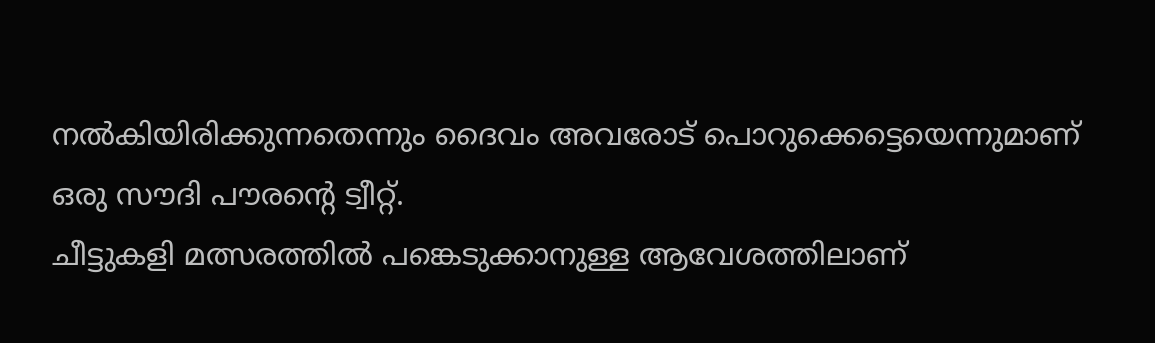നല്‍കിയിരിക്കുന്നതെന്നും ദൈവം അവരോട് പൊറുക്കെട്ടെയെന്നുമാണ് ഒരു സൗദി പൗരന്റെ ട്വീറ്റ്.
ചീട്ടുകളി മത്സരത്തില്‍ പങ്കെടുക്കാനുള്ള ആവേശത്തിലാണ്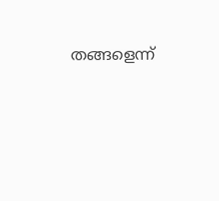തങ്ങളെന്ന്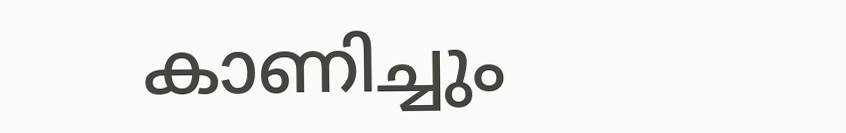കാണിച്ചും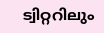ട്വിറ്ററിലും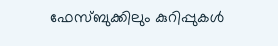ഫേസ്ബുക്കിലും കുറിപ്പുകള്‍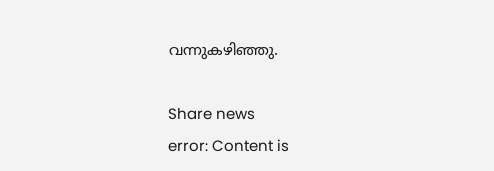വന്നുകഴിഞ്ഞു.

Share news
error: Content is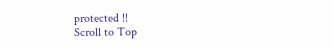protected !!
Scroll to Top